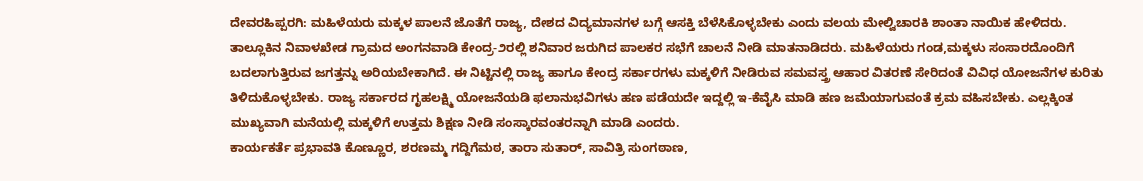ದೇವರಹಿಪ್ಪರಗಿ: ಮಹಿಳೆಯರು ಮಕ್ಕಳ ಪಾಲನೆ ಜೊತೆಗೆ ರಾಜ್ಯ, ದೇಶದ ವಿದ್ಯಮಾನಗಳ ಬಗ್ಗೆ ಆಸಕ್ತಿ ಬೆಳೆಸಿಕೊಳ್ಳಬೇಕು ಎಂದು ವಲಯ ಮೇಲ್ವಿಚಾರಕಿ ಶಾಂತಾ ನಾಯಿಕ ಹೇಳಿದರು.
ತಾಲ್ಲೂಕಿನ ನಿವಾಳಖೇಡ ಗ್ರಾಮದ ಅಂಗನವಾಡಿ ಕೇಂದ್ರ-೨ರಲ್ಲಿ ಶನಿವಾರ ಜರುಗಿದ ಪಾಲಕರ ಸಭೆಗೆ ಚಾಲನೆ ನೀಡಿ ಮಾತನಾಡಿದರು. ಮಹಿಳೆಯರು ಗಂಡ,ಮಕ್ಕಳು ಸಂಸಾರದೊಂದಿಗೆ ಬದಲಾಗುತ್ತಿರುವ ಜಗತ್ತನ್ನು ಅರಿಯಬೇಕಾಗಿದೆ. ಈ ನಿಟ್ಟಿನಲ್ಲಿ ರಾಜ್ಯ ಹಾಗೂ ಕೇಂದ್ರ ಸರ್ಕಾರಗಳು ಮಕ್ಕಳಿಗೆ ನೀಡಿರುವ ಸಮವಸ್ತ್ರ ಆಹಾರ ವಿತರಣೆ ಸೇರಿದಂತೆ ವಿವಿಧ ಯೋಜನೆಗಳ ಕುರಿತು ತಿಳಿದುಕೊಳ್ಳಬೇಕು. ರಾಜ್ಯ ಸರ್ಕಾರದ ಗೃಹಲಕ್ಷ್ಮಿ ಯೋಜನೆಯಡಿ ಫಲಾನುಭವಿಗಳು ಹಣ ಪಡೆಯದೇ ಇದ್ದಲ್ಲಿ ಇ-ಕೆವೈಸಿ ಮಾಡಿ ಹಣ ಜಮೆಯಾಗುವಂತೆ ಕ್ರಮ ವಹಿಸಬೇಕು. ಎಲ್ಲಕ್ಕಿಂತ ಮುಖ್ಯವಾಗಿ ಮನೆಯಲ್ಲಿ ಮಕ್ಕಳಿಗೆ ಉತ್ತಮ ಶಿಕ್ಷಣ ನೀಡಿ ಸಂಸ್ಕಾರವಂತರನ್ನಾಗಿ ಮಾಡಿ ಎಂದರು.
ಕಾರ್ಯಕರ್ತೆ ಪ್ರಭಾವತಿ ಕೊಣ್ಣೂರ, ಶರಣಮ್ಮ ಗದ್ದಿಗೆಮಠ, ತಾರಾ ಸುತಾರ್, ಸಾವಿತ್ರಿ ಸುಂಗಠಾಣ,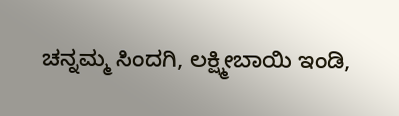ಚನ್ನಮ್ಮ ಸಿಂದಗಿ, ಲಕ್ಷ್ಮೀಬಾಯಿ ಇಂಡಿ,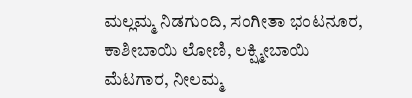ಮಲ್ಲಮ್ಮ ನಿಡಗುಂದಿ, ಸಂಗೀತಾ ಭಂಟನೂರ, ಕಾಶೀಬಾಯಿ ಲೋಣಿ, ಲಕ್ಷ್ಮೀಬಾಯಿ ಮೆಟಗಾರ, ನೀಲಮ್ಮ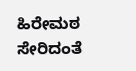ಹಿರೇಮಠ ಸೇರಿದಂತೆ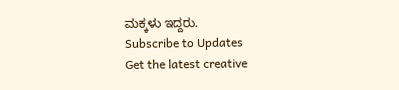ಮಕ್ಕಳು ಇದ್ದರು.
Subscribe to Updates
Get the latest creative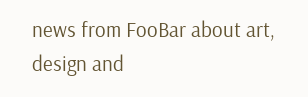news from FooBar about art, design and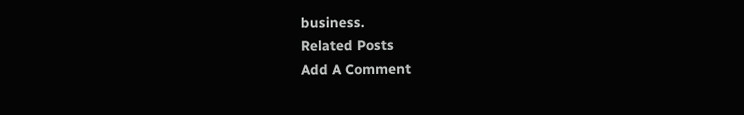business.
Related Posts
Add A Comment